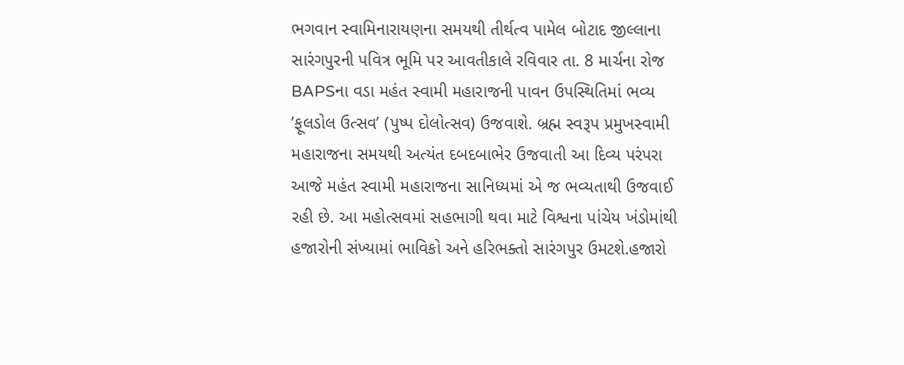ભગવાન સ્વામિનારાયણના સમયથી તીર્થત્વ પામેલ બોટાદ જીલ્લાના સારંગપુરની પવિત્ર ભૂમિ પર આવતીકાલે રવિવાર તા. 8 માર્ચના રોજ BAPSના વડા મહંત સ્વામી મહારાજની પાવન ઉપસ્થિતિમાં ભવ્ય ’ફૂલડોલ ઉત્સવ’ (પુષ્પ દોલોત્સવ) ઉજવાશે. બ્રહ્મ સ્વરૂપ પ્રમુખસ્વામી મહારાજના સમયથી અત્યંત દબદબાભેર ઉજવાતી આ દિવ્ય પરંપરા આજે મહંત સ્વામી મહારાજના સાનિધ્યમાં એ જ ભવ્યતાથી ઉજવાઈ રહી છે. આ મહોત્સવમાં સહભાગી થવા માટે વિશ્વના પાંચેય ખંડોમાંથી હજારોની સંખ્યામાં ભાવિકો અને હરિભક્તો સારંગપુર ઉમટશે.હજારો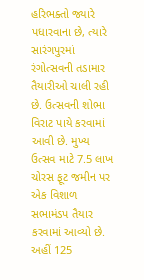હરિભક્તો જ્યારે પધારવાના છે, ત્યારે સારંગપુરમાં રંગોત્સવની તડામાર તૈયારીઓ ચાલી રહી છે. ઉત્સવની શોભા વિરાટ પાયે કરવામાં આવી છે. મુખ્ય ઉત્સવ માટે 7.5 લાખ ચોરસ ફૂટ જમીન પર એક વિશાળ સભામંડપ તૈયાર કરવામાં આવ્યો છે. અહીં 125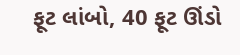ફૂટ લાંબો, 40 ફૂટ ઊંડો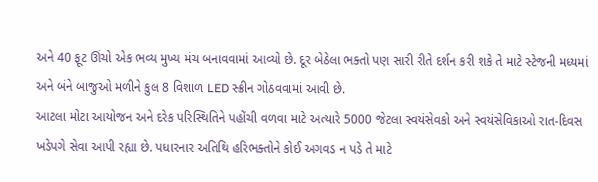અને 40 ફૂટ ઊંચો એક ભવ્ય મુખ્ય મંચ બનાવવામાં આવ્યો છે. દૂર બેઠેલા ભક્તો પણ સારી રીતે દર્શન કરી શકે તે માટે સ્ટેજની મધ્યમાં અને બંને બાજુઓ મળીને કુલ 8 વિશાળ LED સ્ક્રીન ગોઠવવામાં આવી છે.
આટલા મોટા આયોજન અને દરેક પરિસ્થિતિને પહોંચી વળવા માટે અત્યારે 5000 જેટલા સ્વયંસેવકો અને સ્વયંસેવિકાઓ રાત-દિવસ ખડેપગે સેવા આપી રહ્યા છે. પધારનાર અતિથિ હરિભક્તોને કોઈ અગવડ ન પડે તે માટે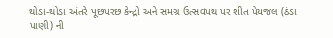થોડા-થોડા અંતરે પૂછપરછ કેન્દ્રો અને સમગ્ર ઉત્સવપથ પર શીત પેયજલ (ઠંડા પાણી) ની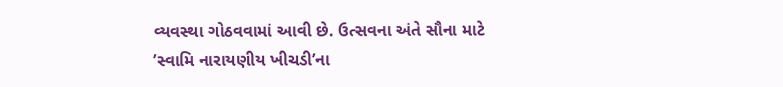વ્યવસ્થા ગોઠવવામાં આવી છે. ઉત્સવના અંતે સૌના માટે ’સ્વામિ નારાયણીય ખીચડી’ના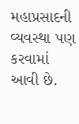મહાપ્રસાદની વ્યવસ્થા પણ કરવામાં આવી છે.